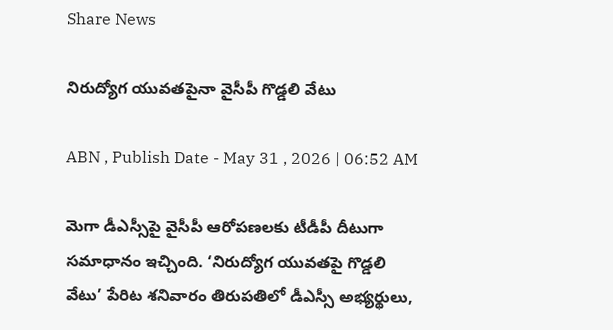Share News

నిరుద్యోగ యువతపైనా వైసీపీ గొడ్డలి వేటు

ABN , Publish Date - May 31 , 2026 | 06:52 AM

మెగా డీఎస్సీపై వైసీపీ ఆరోపణలకు టీడీపీ దీటుగా సమాధానం ఇచ్చింది. ‘నిరుద్యోగ యువతపై గొడ్డలి వేటు’ పేరిట శనివారం తిరుపతిలో డీఎస్సీ అభ్యర్థులు,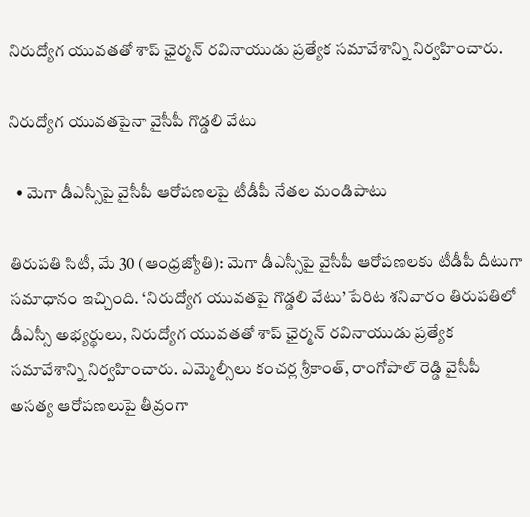నిరుద్యోగ యువతతో శాప్‌ ఛైర్మన్‌ రవినాయుడు ప్రత్యేక సమావేశాన్ని నిర్వహించారు.

నిరుద్యోగ యువతపైనా వైసీపీ గొడ్డలి వేటు

  • మెగా డీఎస్సీపై వైసీపీ ఆరోపణలపై టీడీపీ నేతల మండిపాటు

తిరుపతి సిటీ, మే 30 (ఆంధ్రజ్యోతి): మెగా డీఎస్సీపై వైసీపీ ఆరోపణలకు టీడీపీ దీటుగా సమాధానం ఇచ్చింది. ‘నిరుద్యోగ యువతపై గొడ్డలి వేటు’ పేరిట శనివారం తిరుపతిలో డీఎస్సీ అభ్యర్థులు, నిరుద్యోగ యువతతో శాప్‌ ఛైర్మన్‌ రవినాయుడు ప్రత్యేక సమావేశాన్ని నిర్వహించారు. ఎమ్మెల్సీలు కంచర్ల శ్రీకాంత్‌, రాంగోపాల్‌ రెడ్డి వైసీపీ అసత్య ఆరోపణలుపై తీవ్రంగా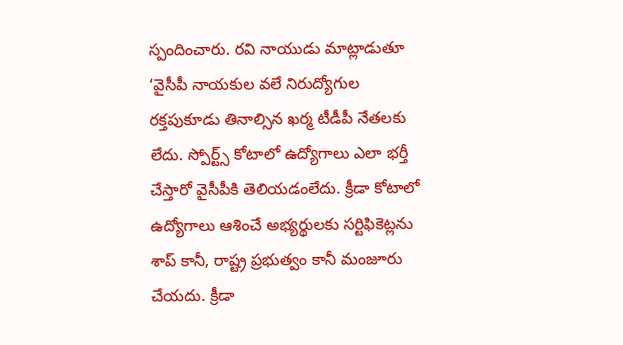స్పందించారు. రవి నాయుడు మాట్లాడుతూ ‘వైసీపీ నాయకుల వలే నిరుద్యోగుల రక్తపుకూడు తినాల్సిన ఖర్మ టీడీపీ నేతలకు లేదు. స్పోర్ట్స్‌ కోటాలో ఉద్యోగాలు ఎలా భర్తీ చేస్తారో వైసీపీకి తెలియడంలేదు. క్రీడా కోటాలో ఉద్యోగాలు ఆశించే అభ్యర్థులకు సర్టిఫికెట్లను శాప్‌ కానీ, రాష్ట్ర ప్రభుత్వం కానీ మంజూరు చేయదు. క్రీడా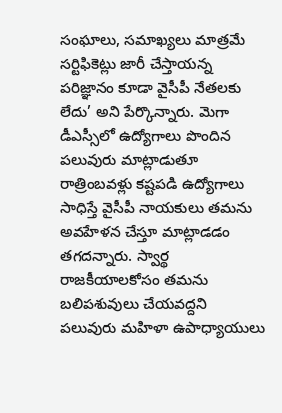సంఘాలు, సమాఖ్యలు మాత్రమే సర్టిఫికెట్లు జారీ చేస్తాయన్న పరిజ్ఞానం కూడా వైసీపీ నేతలకు లేదు’ అని పేర్కొన్నారు. మెగా డీఎస్సీలో ఉద్యోగాలు పొందిన పలువురు మాట్లాడుతూ రాత్రింబవళ్లు కష్టపడి ఉద్యోగాలు సాధిస్తే వైసీపీ నాయకులు తమను అవహేళన చేస్తూ మాట్లాడడం తగదన్నారు. స్వార్థ రాజకీయాలకోసం తమను బలిపశువులు చేయవద్దని పలువురు మహిళా ఉపాధ్యాయులు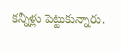కన్నీళ్లు పెట్టుకున్నారు.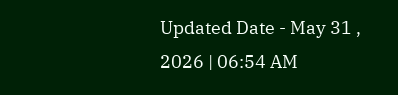Updated Date - May 31 , 2026 | 06:54 AM